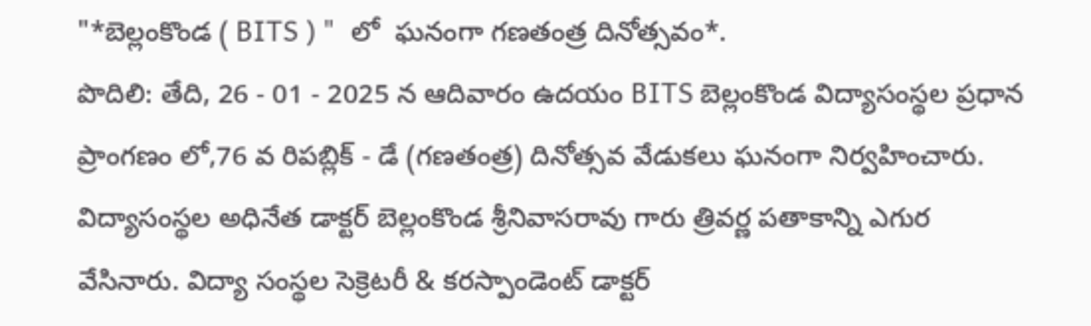"*బెల్లంకొండ ( BITS ) "  లో  ఘనంగా గణతంత్ర దినోత్సవం*.                                                     పొదిలి: తేది, 26 - 01 - 2025 న ఆదివారం ఉదయం BITS బెల్లంకొండ విద్యాసంస్థల ప్రధాన ప్రాంగణం లో,76 వ రిపబ్లిక్ - డే (గణతంత్ర) దినోత్సవ వేడుకలు ఘనంగా నిర్వహించారు. విద్యాసంస్థల అధినేత డాక్టర్ బెల్లంకొండ శ్రీనివాసరావు గారు త్రివర్ణ పతాకాన్ని ఎగుర వేసినారు. విద్యా సంస్థల సెక్రెటరీ & కరస్పాండెంట్ డాక్టర్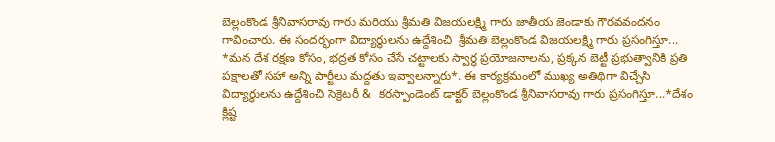బెల్లంకొండ శ్రీనివాసరావు గారు మరియు శ్రీమతి విజయలక్ష్మి గారు జాతీయ జెండాకు గౌరవవందనం గావించారు. ఈ సందర్భంగా విద్యార్థులను ఉద్దేశించి  శ్రీమతి బెల్లంకొండ విజయలక్ష్మి గారు ప్రసంగిస్తూ... *మన దేశ రక్షణ కోసం, భద్రత కోసం చేసే చట్టాలకు స్వార్థ ప్రయోజనాలను, ప్రక్కన బెట్టీ ప్రభుత్వానికి ప్రతి పక్షాలతో సహా అన్ని పార్టీలు మద్దతు ఇవ్వాలన్నారు*. ఈ కార్యక్రమంలో ముఖ్య అతిథిగా విచ్చేసి విద్యార్థులను ఉద్దేశించి సెక్రెటరీ &  కరస్పాండెంట్ డాక్టర్ బెల్లంకొండ శ్రీనివాసరావు గారు ప్రసంగిస్తూ...*దేశం క్లిష్ట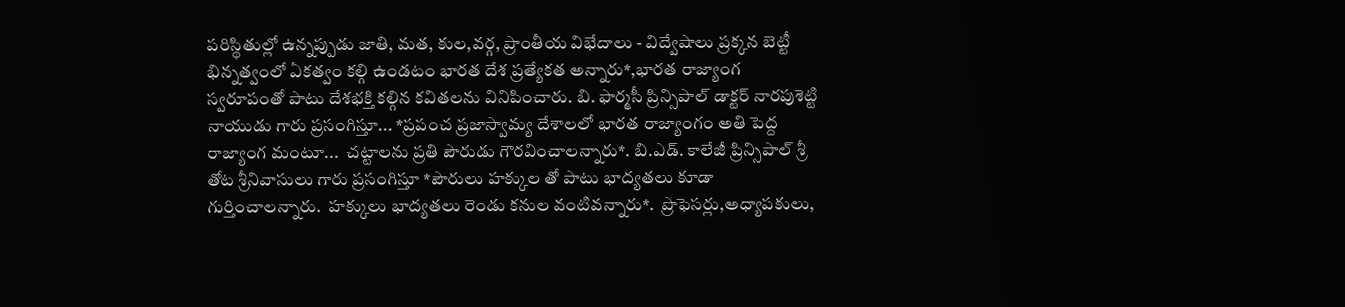పరిస్థితుల్లో ఉన్నప్పుడు జాతి, మత, కుల,వర్గ, ప్రాంతీయ విభేదాలు - విద్వేషాలు ప్రక్కన బెట్టీ భిన్నత్వంలో ఏకత్వం కల్గి ఉండటం భారత దేశ ప్రత్యేకత అన్నారు*,భారత రాజ్యాంగ స్వరూపంతో పాటు దేశభక్తి కల్గిన కవితలను వినిపించారు. బి. ఫార్మసీ ప్రిన్సిపాల్ డాక్టర్ నారపుశెట్టి నాయుడు గారు ప్రసంగిస్తూ... *ప్రపంచ ప్రజాస్వామ్య దేశాలలో భారత రాజ్యాంగం అతి పెద్ద రాజ్యాంగ మంటూ...  చట్టాలను ప్రతి పౌరుడు గౌరవించాలన్నారు*. బి.ఎడ్. కాలేజీ ప్రిన్సిపాల్ శ్రీ తోట శ్రీనివాసులు గారు ప్రసంగిస్తూ *పౌరులు హక్కుల తో పాటు భాద్యతలు కూడా గుర్తించాలన్నారు.  హక్కులు భాద్యతలు రెండు కనుల వంటివన్నారు*.  ప్రొఫెసర్లు,అధ్యాపకులు,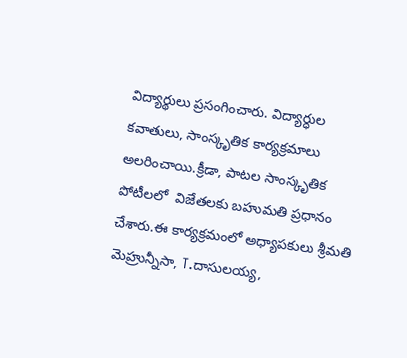విద్యార్థులు ప్రసంగించారు. విద్యార్ధుల కవాతులు, సాంస్కృతిక కార్యక్రమాలు అలరించాయి.క్రీడా, పాటల సాంస్కృతిక పోటీలలో  విజేతలకు బహుమతి ప్రధానం చేశారు.ఈ కార్యక్రమంలో అధ్యాపకులు శ్రీమతి మెహ్రున్నీసా, T.దాసులయ్య,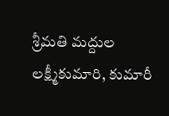శ్రీమతి మద్దుల లక్ష్మీకుమారి, కుమారీ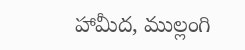హామీద, ముల్లంగి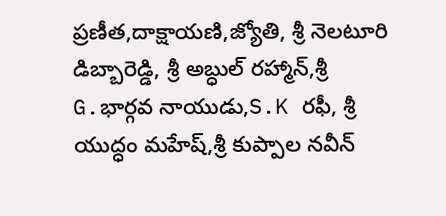ప్రణీత,దాక్షాయణి,జ్యోతి, శ్రీ నెలటూరి డిబ్బారెడ్డి, శ్రీ అబ్ధుల్ రహ్మాన్,శ్రీ G.భార్గవ నాయుడు,S.K రఫీ, శ్రీ యుద్ధం మహేష్,శ్రీ కుప్పాల నవీన్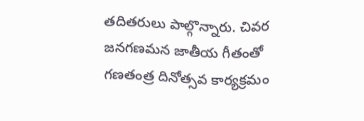తదితరులు పాల్గొన్నారు. చివర జనగణమన జాతీయ గీతంతో గణతంత్ర దినోత్సవ కార్యక్రమం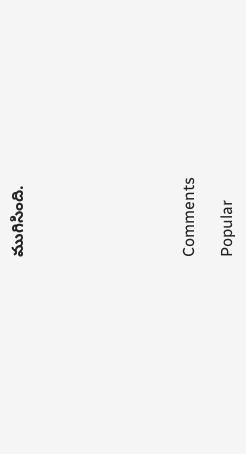ముగిసింది.








Comments

Popular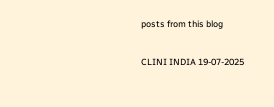posts from this blog

CLINI INDIA 19-07-2025